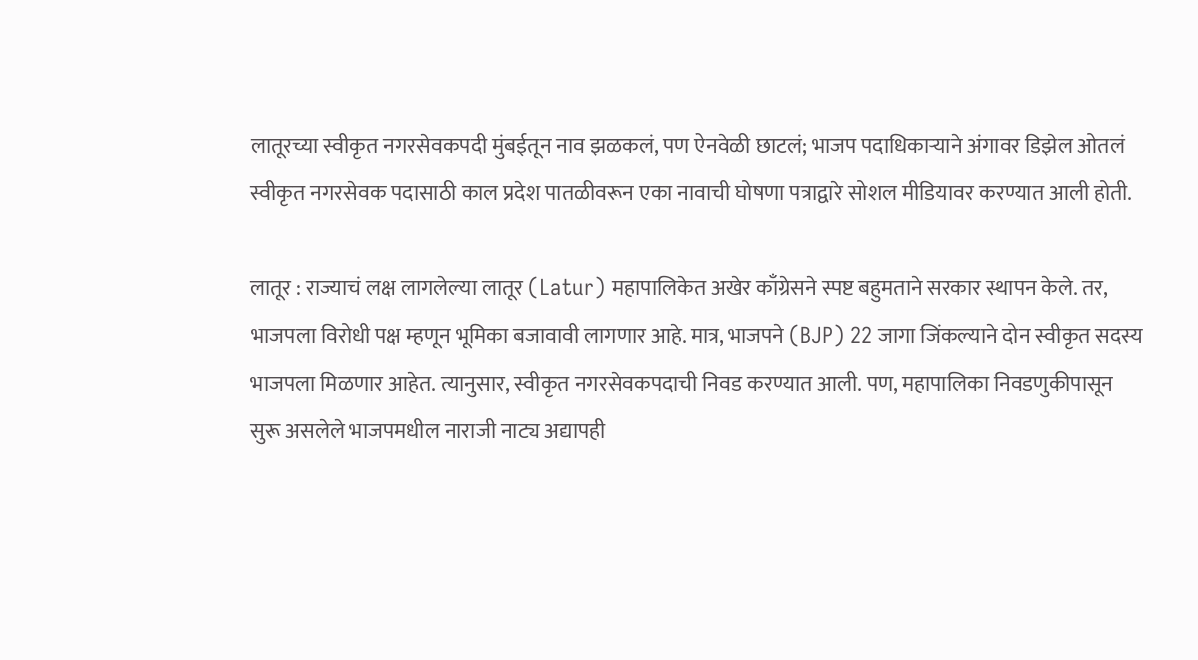लातूरच्या स्वीकृत नगरसेवकपदी मुंबईतून नाव झळकलं, पण ऐनवेळी छाटलं; भाजप पदाधिकाऱ्याने अंगावर डिझेल ओतलं
स्वीकृत नगरसेवक पदासाठी काल प्रदेश पातळीवरून एका नावाची घोषणा पत्राद्वारे सोशल मीडियावर करण्यात आली होती.

लातूर : राज्याचं लक्ष लागलेल्या लातूर (Latur) महापालिकेत अखेर काँग्रेसने स्पष्ट बहुमताने सरकार स्थापन केले. तर, भाजपला विरोधी पक्ष म्हणून भूमिका बजावावी लागणार आहे. मात्र, भाजपने (BJP) 22 जागा जिंकल्याने दोन स्वीकृत सदस्य भाजपला मिळणार आहेत. त्यानुसार, स्वीकृत नगरसेवकपदाची निवड करण्यात आली. पण, महापालिका निवडणुकीपासून सुरू असलेले भाजपमधील नाराजी नाट्य अद्यापही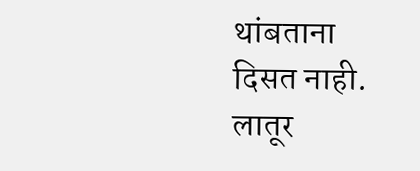थांबताना दिसत नाही. लातूर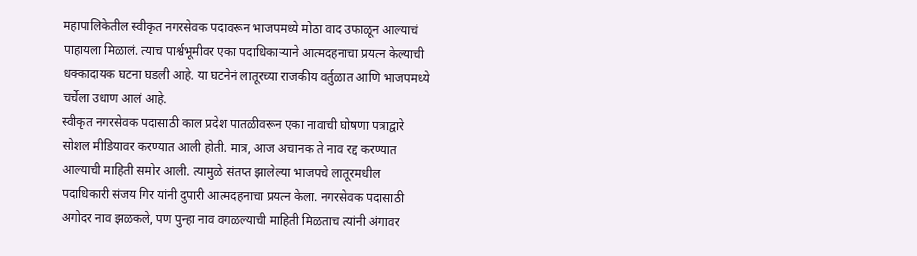महापालिकेतील स्वीकृत नगरसेवक पदावरून भाजपमध्ये मोठा वाद उफाळून आल्याचं पाहायला मिळालं. त्याच पार्श्वभूमीवर एका पदाधिकाऱ्याने आत्मदहनाचा प्रयत्न केल्याची धक्कादायक घटना घडली आहे. या घटनेनं लातूरच्या राजकीय वर्तुळात आणि भाजपमध्ये चर्चेला उधाण आलं आहे.
स्वीकृत नगरसेवक पदासाठी काल प्रदेश पातळीवरून एका नावाची घोषणा पत्राद्वारे सोशल मीडियावर करण्यात आली होती. मात्र, आज अचानक ते नाव रद्द करण्यात आल्याची माहिती समोर आली. त्यामुळे संतप्त झालेल्या भाजपचे लातूरमधील पदाधिकारी संजय गिर यांनी दुपारी आत्मदहनाचा प्रयत्न केला. नगरसेवक पदासाठी अगोदर नाव झळकले, पण पुन्हा नाव वगळल्याची माहिती मिळताच त्यांनी अंगावर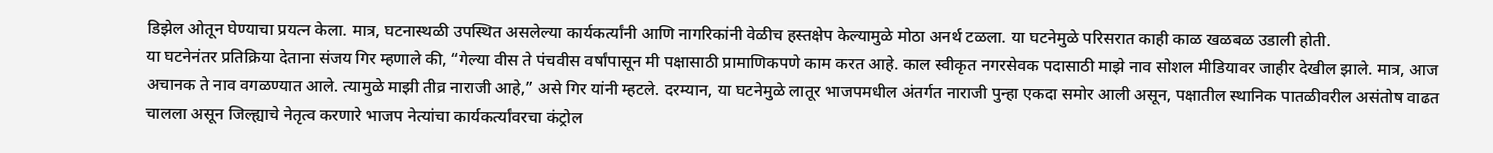डिझेल ओतून घेण्याचा प्रयत्न केला. मात्र, घटनास्थळी उपस्थित असलेल्या कार्यकर्त्यांनी आणि नागरिकांनी वेळीच हस्तक्षेप केल्यामुळे मोठा अनर्थ टळला. या घटनेमुळे परिसरात काही काळ खळबळ उडाली होती.
या घटनेनंतर प्रतिक्रिया देताना संजय गिर म्हणाले की, “गेल्या वीस ते पंचवीस वर्षांपासून मी पक्षासाठी प्रामाणिकपणे काम करत आहे. काल स्वीकृत नगरसेवक पदासाठी माझे नाव सोशल मीडियावर जाहीर देखील झाले. मात्र, आज अचानक ते नाव वगळण्यात आले. त्यामुळे माझी तीव्र नाराजी आहे,” असे गिर यांनी म्हटले. दरम्यान, या घटनेमुळे लातूर भाजपमधील अंतर्गत नाराजी पुन्हा एकदा समोर आली असून, पक्षातील स्थानिक पातळीवरील असंतोष वाढत चालला असून जिल्ह्याचे नेतृत्व करणारे भाजप नेत्यांचा कार्यकर्त्यांवरचा कंट्रोल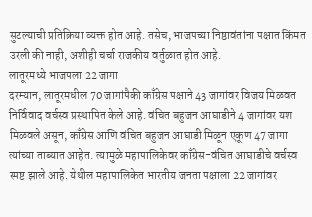सुटल्याची प्रतिक्रिया व्यक्त होत आहे. तसेच, भाजपच्या निष्ठावंतांना पक्षात किंमत उरली की नाही, अशीही चर्चा राजकीय वर्तुळात होत आहे.
लातूरमध्ये भाजपला 22 जागा
दरम्यान, लातूरमधील 70 जागांपैकी काँग्रेस पक्षाने 43 जागांवर विजय मिळवत निर्विवाद वर्चस्व प्रस्थापित केले आहे. वंचित बहुजन आघाडीने 4 जागांवर यश मिळवले असून, काँग्रेस आणि वंचित बहुजन आघाडी मिळून एकूण 47 जागा त्यांच्या ताब्यात आहेत. त्यामुळे महापालिकेवर काँग्रेस-वंचित आघाडीचे वर्चस्व स्पष्ट झाले आहे. येथील महापालिकेत भारतीय जनता पक्षाला 22 जागांवर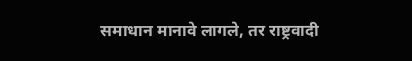समाधान मानावे लागले, तर राष्ट्रवादी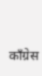काँग्रेस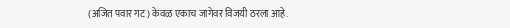(अजित पवार गट) केवळ एकाच जागेवर विजयी ठरला आहे.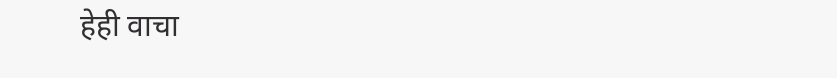हेही वाचा